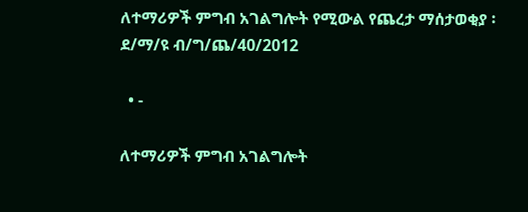ለተማሪዎች ምግብ አገልግሎት የሚውል የጨረታ ማሰታወቂያ ፡ ደ/ማ/ዩ ብ/ግ/ጨ/40/2012

  • -

ለተማሪዎች ምግብ አገልግሎት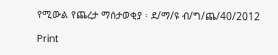የሚውል የጨረታ ማሰታወቂያ ፡ ደ/ማ/ዩ ብ/ግ/ጨ/40/2012

Print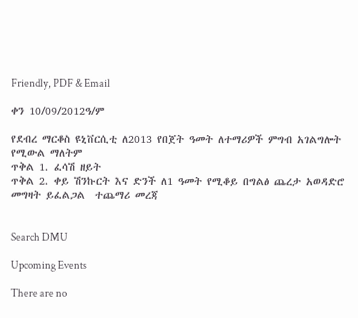Friendly, PDF & Email

ቀን 10/09/2012ዓ/ም

የደብረ ማርቆስ ዩኒቨርሲቲ ለ2013 የበጀት ዓመት ለተማሪዎች ምግብ አገልግሎት የሚውል ማለትም
ጥቅል 1. ፈሳሽ ዘይት
ጥቅል 2. ቀይ ሽንኩርት እና ድንች ለ1 ዓመት የሚቆይ በግልፅ ጨረታ አወዳድሮ መግዛት ይፈልጋል  ተጨማሪ መረጃ


Search DMU

Upcoming Events

There are no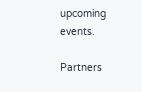upcoming events.

Partners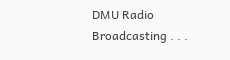DMU Radio Broadcasting . . .